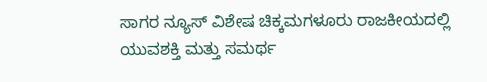ಸಾಗರ ನ್ಯೂಸ್ ವಿಶೇಷ ಚಿಕ್ಕಮಗಳೂರು ರಾಜಕೀಯದಲ್ಲಿ ಯುವಶಕ್ತಿ ಮತ್ತು ಸಮರ್ಥ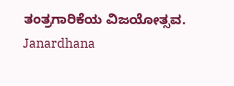ತಂತ್ರಗಾರಿಕೆಯ ವಿಜಯೋತ್ಸವ. Janardhana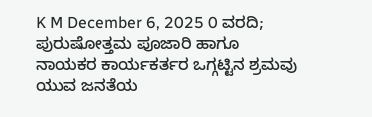K M December 6, 2025 0 ವರದಿ; ಪುರುಷೋತ್ತಮ ಪೂಜಾರಿ ಹಾಗೂ ನಾಯಕರ ಕಾರ್ಯಕರ್ತರ ಒಗ್ಗಟ್ಟಿನ ಶ್ರಮವು ಯುವ ಜನತೆಯ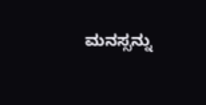ಮನಸ್ಸನ್ನು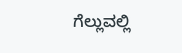ಗೆಲ್ಲುವಲ್ಲಿ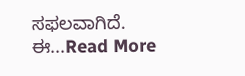ಸಫಲವಾಗಿದೆ. ಈ...Read More